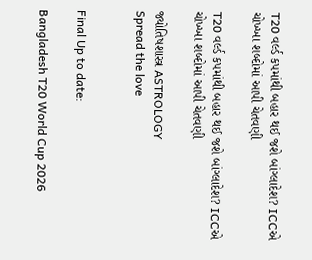T20 વર્લ્ડ કપમાંથી બહાર થઈ જશે બાંગ્લાદેશ? ICCએ ચોખ્ખા શબ્દોમાં આપી ચેતવણી

T20 વર્લ્ડ કપમાંથી બહાર થઈ જશે બાંગ્લાદેશ? ICCએ ચોખ્ખા શબ્દોમાં આપી ચેતવણી

જ્યોતિષશાસ્ત્ર ASTROLOGY
Spread the love


Final Up to date:

Bangladesh T20 World Cup 2026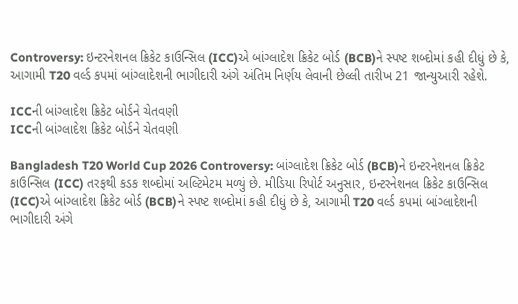Controversy: ઇન્ટરનેશનલ ક્રિકેટ કાઉન્સિલ (ICC)એ બાંગ્લાદેશ ક્રિકેટ બોર્ડ (BCB)ને સ્પષ્ટ શબ્દોમાં કહી દીધું છે કે, આગામી T20 વર્લ્ડ કપમાં બાંગ્લાદેશની ભાગીદારી અંગે અંતિમ નિર્ણય લેવાની છેલ્લી તારીખ 21 જાન્યુઆરી રહેશે.

ICCની બાંગ્લાદેશ ક્રિકેટ બોર્ડને ચેતવણી
ICCની બાંગ્લાદેશ ક્રિકેટ બોર્ડને ચેતવણી

Bangladesh T20 World Cup 2026 Controversy: બાંગ્લાદેશ ક્રિકેટ બોર્ડ (BCB)ને ઇન્ટરનેશનલ ક્રિકેટ કાઉન્સિલ (ICC) તરફથી કડક શબ્દોમાં અલ્ટિમેટમ મળ્યું છે. મીડિયા રિપોર્ટ અનુસાર, ઇન્ટરનેશનલ ક્રિકેટ કાઉન્સિલ (ICC)એ બાંગ્લાદેશ ક્રિકેટ બોર્ડ (BCB)ને સ્પષ્ટ શબ્દોમાં કહી દીધું છે કે, આગામી T20 વર્લ્ડ કપમાં બાંગ્લાદેશની ભાગીદારી અંગે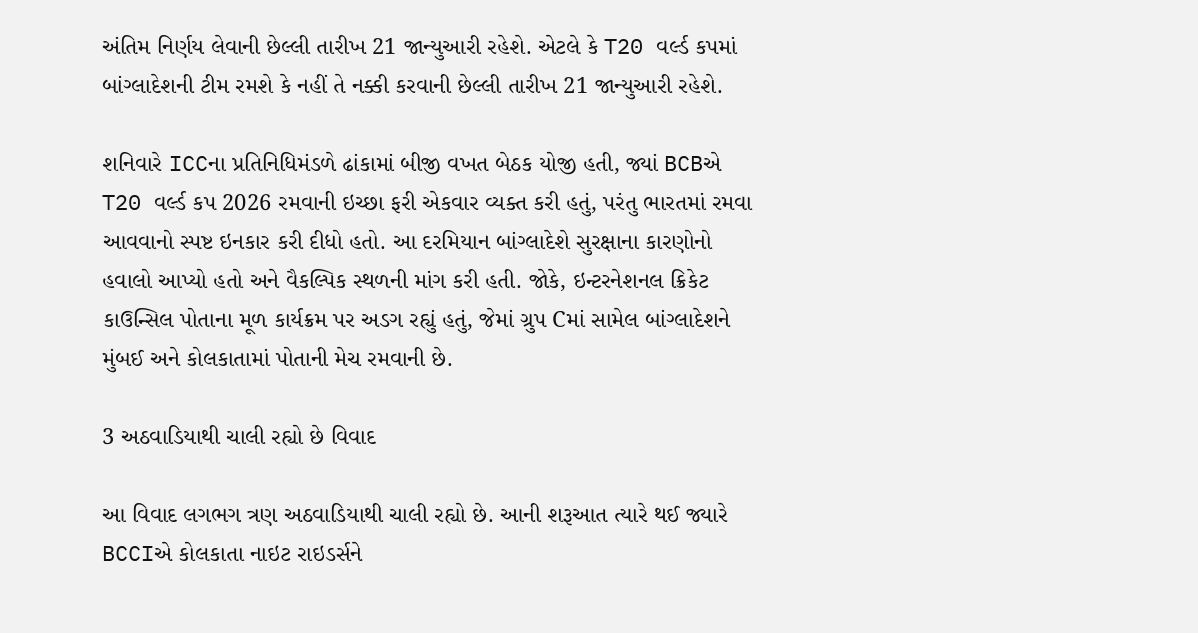અંતિમ નિર્ણય લેવાની છેલ્લી તારીખ 21 જાન્યુઆરી રહેશે. એટલે કે T20 વર્લ્ડ કપમાં બાંગ્લાદેશની ટીમ રમશે કે નહીં તે નક્કી કરવાની છેલ્લી તારીખ 21 જાન્યુઆરી રહેશે.

શનિવારે ICCના પ્રતિનિધિમંડળે ઢાંકામાં બીજી વખત બેઠક યોજી હતી, જ્યાં BCBએ T20 વર્લ્ડ કપ 2026 રમવાની ઇચ્છા ફરી એકવાર વ્યક્ત કરી હતું, પરંતુ ભારતમાં રમવા આવવાનો સ્પષ્ટ ઇનકાર કરી દીધો હતો. આ દરમિયાન બાંગ્લાદેશે સુરક્ષાના કારણોનો હવાલો આપ્યો હતો અને વૈકલ્પિક સ્થળની માંગ કરી હતી. જોકે, ઇન્ટરનેશનલ ક્રિકેટ કાઉન્સિલ પોતાના મૂળ કાર્યક્રમ પર અડગ રહ્યું હતું, જેમાં ગ્રુપ Cમાં સામેલ બાંગ્લાદેશને મુંબઈ અને કોલકાતામાં પોતાની મેચ રમવાની છે.

3 અઠવાડિયાથી ચાલી રહ્યો છે વિવાદ

આ વિવાદ લગભગ ત્રણ અઠવાડિયાથી ચાલી રહ્યો છે. આની શરૂઆત ત્યારે થઈ જ્યારે BCCIએ કોલકાતા નાઇટ રાઇડર્સને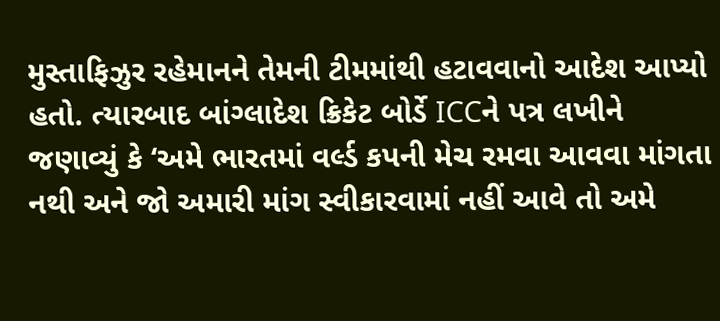મુસ્તાફિઝુર રહેમાનને તેમની ટીમમાંથી હટાવવાનો આદેશ આપ્યો હતો. ત્યારબાદ બાંગ્લાદેશ ક્રિકેટ બોર્ડે ICCને પત્ર લખીને જણાવ્યું કે ‘અમે ભારતમાં વર્લ્ડ કપની મેચ રમવા આવવા માંગતા નથી અને જો અમારી માંગ સ્વીકારવામાં નહીં આવે તો અમે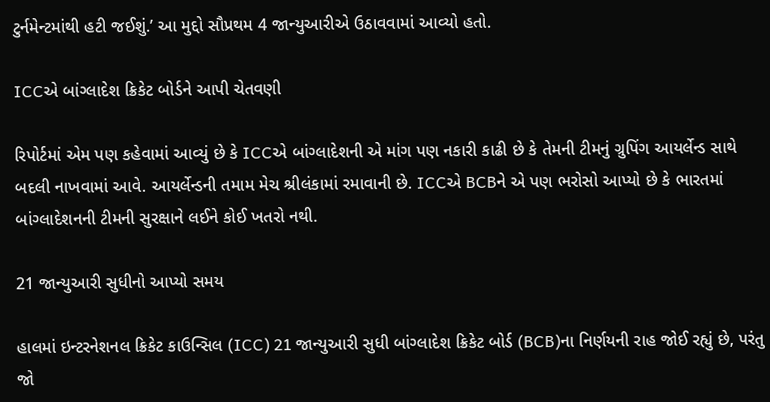ટુર્નમેન્ટમાંથી હટી જઈશું.’ આ મુદ્દો સૌપ્રથમ 4 જાન્યુઆરીએ ઉઠાવવામાં આવ્યો હતો.

ICCએ બાંગ્લાદેશ ક્રિકેટ બોર્ડને આપી ચેતવણી

રિપોર્ટમાં એમ પણ કહેવામાં આવ્યું છે કે ICCએ બાંગ્લાદેશની એ માંગ પણ નકારી કાઢી છે કે તેમની ટીમનું ગ્રુપિંગ આયર્લેન્ડ સાથે બદલી નાખવામાં આવે. આયર્લેન્ડની તમામ મેચ શ્રીલંકામાં રમાવાની છે. ICCએ BCBને એ પણ ભરોસો આપ્યો છે કે ભારતમાં બાંગ્લાદેશનની ટીમની સુરક્ષાને લઈને કોઈ ખતરો નથી.

21 જાન્યુઆરી સુધીનો આપ્યો સમય

હાલમાં ઇન્ટરનેશનલ ક્રિકેટ કાઉન્સિલ (ICC) 21 જાન્યુઆરી સુધી બાંગ્લાદેશ ક્રિકેટ બોર્ડ (BCB)ના નિર્ણયની રાહ જોઈ રહ્યું છે, પરંતુ જો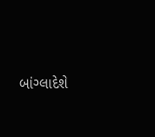બાંગ્લાદેશે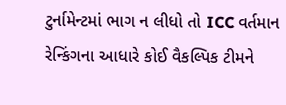ટુર્નામેન્ટમાં ભાગ ન લીધો તો ICC વર્તમાન રેન્કિંગના આધારે કોઈ વૈકલ્પિક ટીમને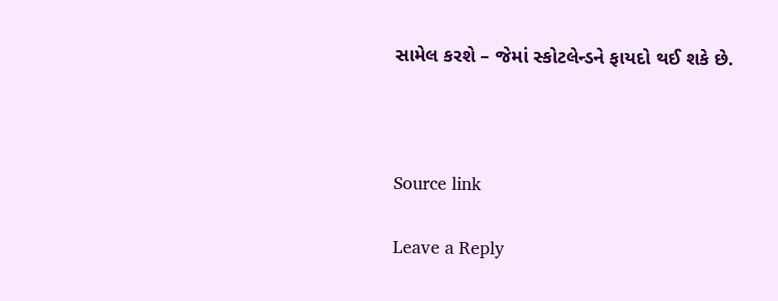સામેલ કરશે – જેમાં સ્કોટલેન્ડને ફાયદો થઈ શકે છે.



Source link

Leave a Reply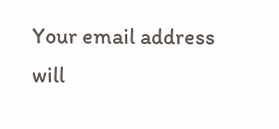Your email address will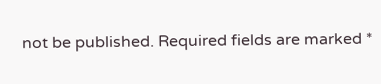not be published. Required fields are marked *